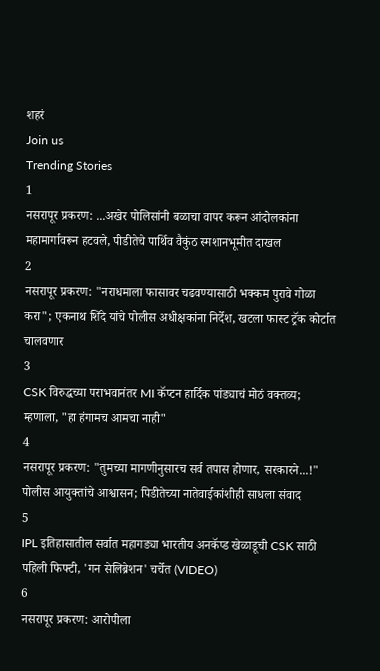शहरं
Join us
Trending Stories
1
नसरापूर प्रकरण: ...अखेर पोलिसांनी बळाचा वापर करून आंदोलकांना महामार्गावरून हटवले, पीडीतेचे पार्थिव वैकुंठ स्मशानभूमीत दाखल
2
नसरापूर प्रकरण: "नराधमाला फासावर चढवण्यासाठी भक्कम पुरावे गोळा करा"; एकनाथ शिंदे यांचे पोलीस अधीक्षकांना निर्देश, खटला फास्ट ट्रॅक कोर्टात चालवणार
3
CSK विरुद्धच्या पराभवानंतर MI कॅप्टन हार्दिक पांड्याचं मोठं वक्तव्य; म्हणाला, "हा हंगामच आमचा नाही"
4
नसरापूर प्रकरण: "तुमच्या मागणीनुसारच सर्व तपास होणार, सरकारने...!" पोलीस आयुक्तांचे आश्वासन; पिडीतेच्या नातेवाईकांशीही साधला संवाद
5
IPL इतिहासातील सर्वात महागड्या भारतीय अनकॅप्ड खेळाडूची CSK साठी पहिली फिफ्टी, 'गन सेलिब्रेशन' चर्चेत (VIDEO)
6
नसरापूर प्रकरण: आरोपीला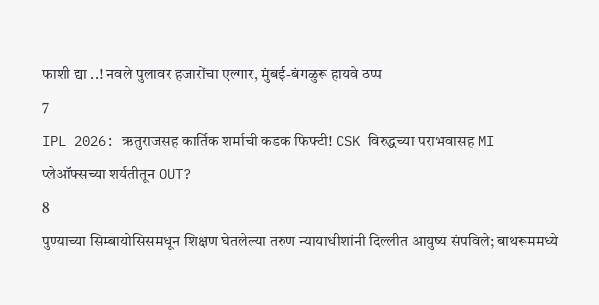फाशी द्या ..! नवले पुलावर हजारोंचा एल्गार, मुंबई-बंगळुरू हायवे ठप्प
7
IPL 2026: ऋतुराजसह कार्तिक शर्माची कडक फिफ्टी! CSK विरुद्धच्या पराभवासह MI प्लेऑफ्सच्या शर्यतीतून OUT?
8
पुण्याच्या सिम्बायोसिसमधून शिक्षण घेतलेल्या तरुण न्यायाधीशांनी दिल्लीत आयुष्य संपविले; बाथरूममध्ये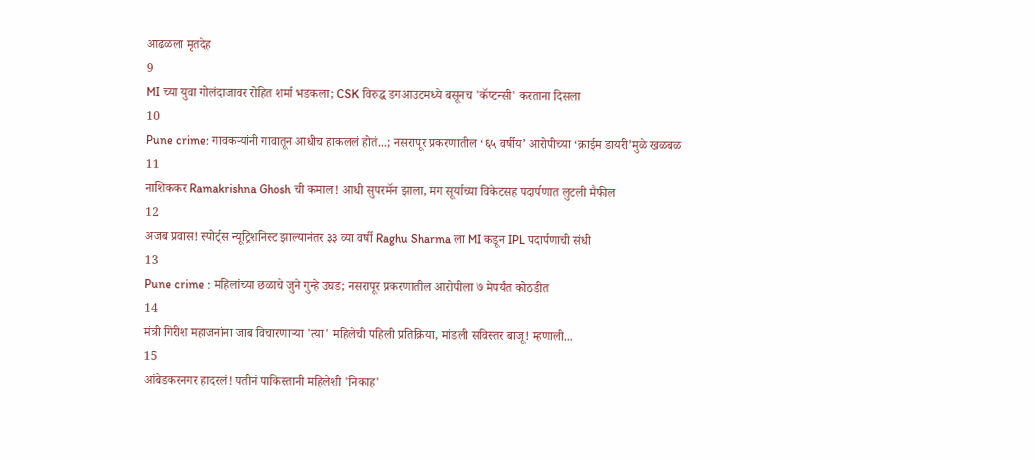आढळला मृतदेह
9
MI च्या युवा गोलंदाजावर रोहित शर्मा भडकला; CSK विरुद्ध डगआउटमध्ये बसूनच 'कॅप्टन्सी' करताना दिसला
10
Pune crime: गावकऱ्यांनी गावातून आधीच हाकललं होतं...; नसरापूर प्रकरणातील ‘६५ वर्षीय’ आरोपीच्या ‘क्राईम डायरी’मुळे खळबळ
11
नाशिककर Ramakrishna Ghosh ची कमाल! आधी सुपरमॅन झाला, मग सूर्याच्या विकेटसह पदार्पणात लुटली मैफील
12
अजब प्रवास! स्पोर्ट्स न्यूट्रिशनिस्ट झाल्यानंतर ३३ व्या वर्षी Raghu Sharma ला MI कडून IPL पदार्पणाची संधी
13
Pune crime : महिलांच्या छळाचे जुने गुन्हे उघड; नसरापूर प्रकरणातील आरोपीला ७ मेपर्यंत कोठडीत
14
मंत्री गिरीश महाजनांना जाब विचारणाऱ्या 'त्या' महिलेची पहिली प्रतिक्रिया, मांडली सविस्तर बाजू! म्हणाली...
15
आंबेडकरनगर हादरलं! पतीनं पाकिस्तानी महिलेशी 'निकाह'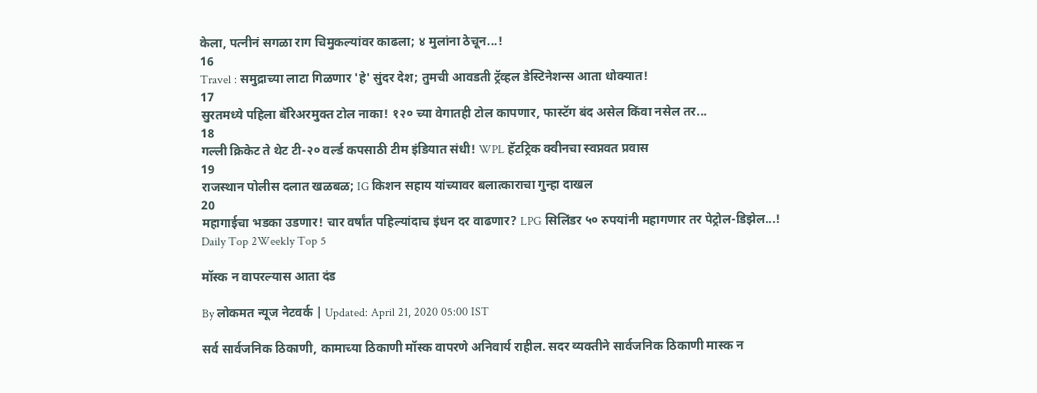केला, पत्नीनं सगळा राग चिमुकल्यांवर काढला; ४ मुलांना ठेचून...!
16
Travel : समुद्राच्या लाटा गिळणार 'हे' सुंदर देश; तुमची आवडती ट्रॅव्हल डेस्टिनेशन्स आता धोक्यात!
17
सुरतमध्ये पहिला बॅरिअरमुक्त टोल नाका! १२० च्या वेगातही टोल कापणार, फास्टॅग बंद असेल किंवा नसेल तर...
18
गल्ली क्रिकेट ते थेट टी-२० वर्ल्ड कपसाठी टीम इंडियात संधी! WPL हॅटट्रिक क्वीनचा स्वप्नवत प्रवास
19
राजस्थान पोलीस दलात खळबळ; IG किशन सहाय यांच्यावर बलात्काराचा गुन्हा दाखल
20
महागाईचा भडका उडणार! चार वर्षांत पहिल्यांदाच इंधन दर वाढणार? LPG सिलिंडर ५० रुपयांनी महागणार तर पेट्रोल-डिझेल...!
Daily Top 2Weekly Top 5

मॉस्क न वापरल्यास आता दंड

By लोकमत न्यूज नेटवर्क | Updated: April 21, 2020 05:00 IST

सर्व सार्वजनिक ठिकाणी, कामाच्या ठिकाणी मॉस्क वापरणे अनिवार्य राहील. सदर व्यक्तीने सार्वजनिक ठिकाणी मास्क न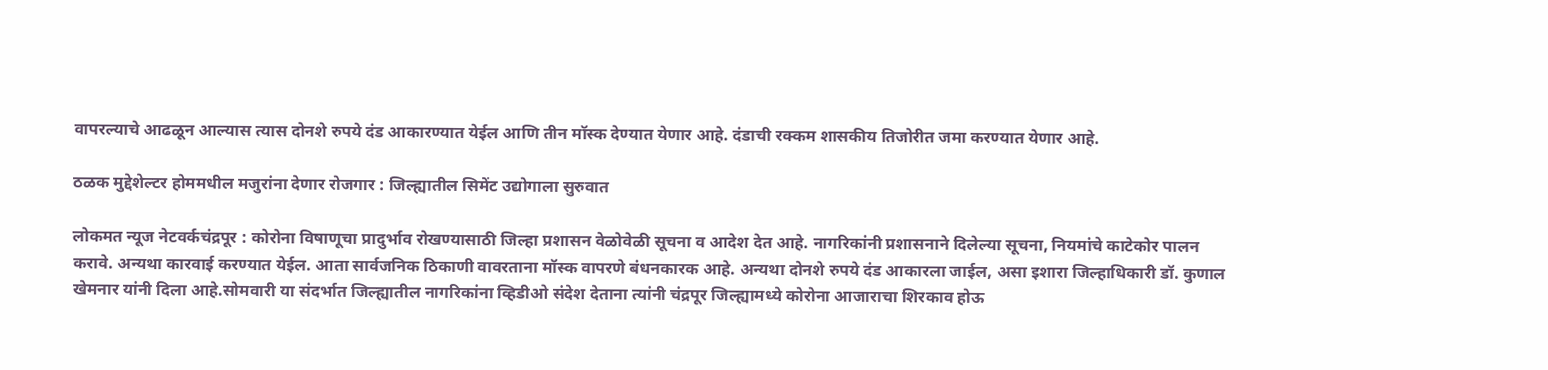वापरल्याचे आढळून आल्यास त्यास दोनशे रुपये दंड आकारण्यात येईल आणि तीन मॉस्क देण्यात येणार आहे. दंडाची रक्कम शासकीय तिजोरीत जमा करण्यात येणार आहे.

ठळक मुद्देशेल्टर होममधील मजुरांना देणार रोजगार : जिल्ह्यातील सिमेंट उद्योगाला सुरुवात

लोकमत न्यूज नेटवर्कचंद्रपूर : कोरोना विषाणूचा प्रादुर्भाव रोखण्यासाठी जिल्हा प्रशासन वेळोवेळी सूचना व आदेश देत आहे. नागरिकांनी प्रशासनाने दिलेल्या सूचना, नियमांचे काटेकोर पालन करावे. अन्यथा कारवाई करण्यात येईल. आता सार्वजनिक ठिकाणी वावरताना मॉस्क वापरणे बंधनकारक आहे. अन्यथा दोनशे रुपये दंड आकारला जाईल, असा इशारा जिल्हाधिकारी डॉ. कुणाल खेमनार यांनी दिला आहे.सोमवारी या संदर्भात जिल्ह्यातील नागरिकांना व्हिडीओ संदेश देताना त्यांनी चंद्रपूर जिल्ह्यामध्ये कोरोना आजाराचा शिरकाव होऊ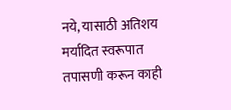नये, यासाठी अतिशय मर्यादित स्वरूपात तपासणी करून काही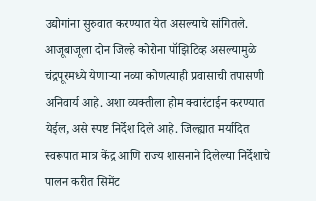उद्योगांना सुरुवात करण्यात येत असल्याचे सांगितले. आजूबाजूला दोन जिल्हे कोरोना पॉझिटिव्ह असल्यामुळे चंद्रपूरमध्ये येणाऱ्या नव्या कोणत्याही प्रवासाची तपासणी अनिवार्य आहे. अशा व्यक्तीला होम क्वारंटाईन करण्यात येईल, असे स्पष्ट निर्देश दिले आहे. जिल्ह्यात मर्यादित स्वरूपात मात्र केंद्र आणि राज्य शासनाने दिलेल्या निर्देशाचे पालन करीत सिमेंट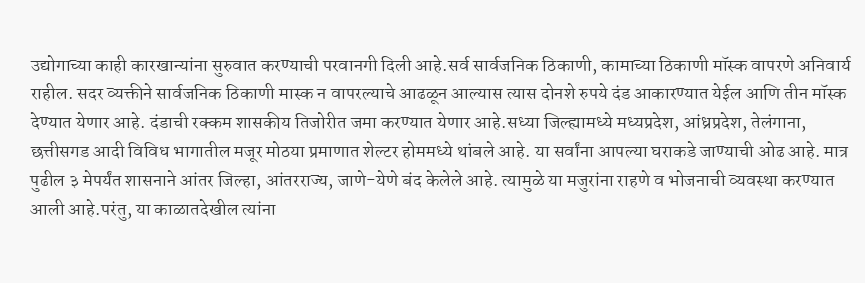उद्योगाच्या काही कारखान्यांना सुरुवात करण्याची परवानगी दिली आहे.सर्व सार्वजनिक ठिकाणी, कामाच्या ठिकाणी मॉस्क वापरणे अनिवार्य राहील. सदर व्यक्तीने सार्वजनिक ठिकाणी मास्क न वापरल्याचे आढळून आल्यास त्यास दोनशे रुपये दंड आकारण्यात येईल आणि तीन मॉस्क देण्यात येणार आहे. दंडाची रक्कम शासकीय तिजोरीत जमा करण्यात येणार आहे.सध्या जिल्ह्यामध्ये मध्यप्रदेश, आंध्रप्रदेश, तेलंगाना, छत्तीसगड आदी विविध भागातील मजूर मोठया प्रमाणात शेल्टर होममध्ये थांबले आहे. या सर्वांना आपल्या घराकडे जाण्याची ओढ आहे. मात्र पुढील ३ मेपर्यंत शासनाने आंतर जिल्हा, आंतरराज्य, जाणे-येणे बंद केलेले आहे. त्यामुळे या मजुरांना राहणे व भोजनाची व्यवस्था करण्यात आली आहे.परंतु, या काळातदेखील त्यांना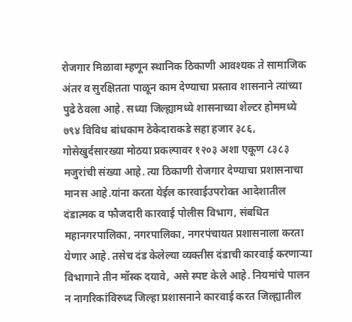रोजगार मिळावा म्हणून स्थानिक ठिकाणी आवश्यक ते सामाजिक अंतर व सुरक्षितता पाळून काम देण्याचा प्रस्ताव शासनाने त्यांच्या पुढे ठेवला आहे. सध्या जिल्ह्यामध्ये शासनाच्या शेल्टर होममध्ये ७९४ विविध बांधकाम ठेकेदाराकडे सहा हजार ३८६, गोसेखुर्दसारख्या मोठया प्रकल्पावर १२०३ अशा एकूण ८३८३ मजुरांची संख्या आहे. त्या ठिकाणी रोजगार देण्याचा प्रशासनाचा मानस आहे.यांना करता येईल कारवाईउपरोक्त आदेशातील दंडात्मक व फौजदारी कारवाई पोलीस विभाग, संबधित महानगरपालिका, नगरपालिका, नगरपंचायत प्रशासनाला करता येणार आहे. तसेच दंड केलेल्या व्यक्तीस दंडाची कारवाई करणाऱ्या विभागाने तीन मॉस्क दयावे, असे स्पष्ट केले आहे. नियमांचे पालन न नागरिकांविरुध्द जिल्हा प्रशासनाने कारवाई करत जिल्ह्यातील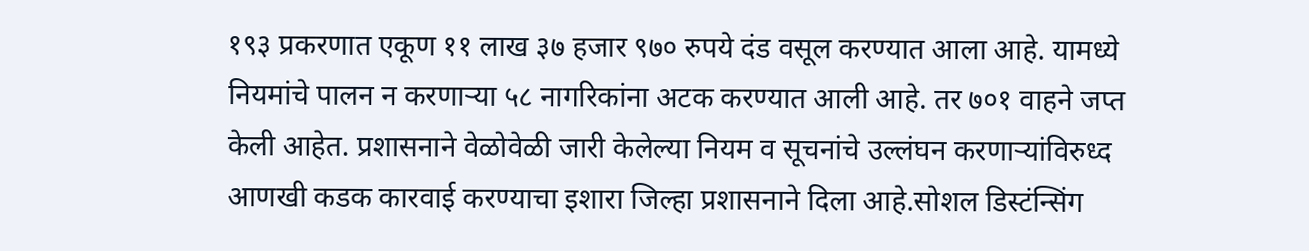१९३ प्रकरणात एकूण ११ लाख ३७ हजार ९७० रुपये दंड वसूल करण्यात आला आहे. यामध्ये नियमांचे पालन न करणाऱ्या ५८ नागरिकांना अटक करण्यात आली आहे. तर ७०१ वाहने जप्त केली आहेत. प्रशासनाने वेळोवेळी जारी केलेल्या नियम व सूचनांचे उल्लंघन करणाऱ्यांविरुध्द आणखी कडक कारवाई करण्याचा इशारा जिल्हा प्रशासनाने दिला आहे.सोशल डिस्टंन्सिंग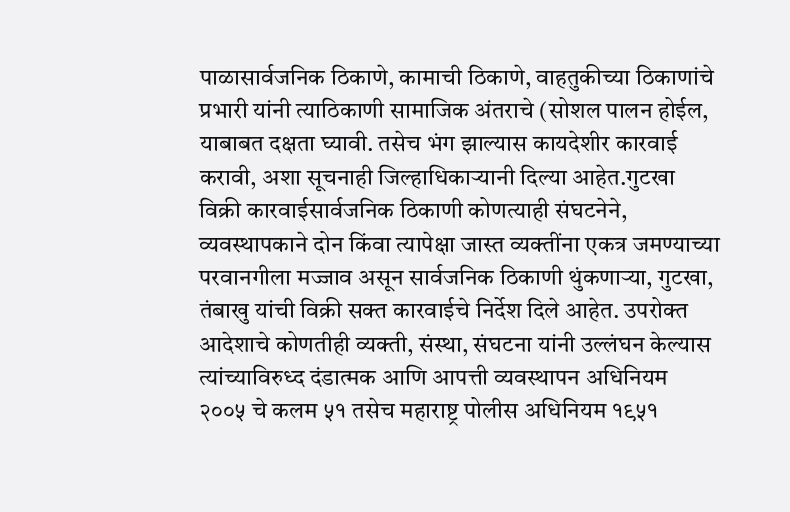पाळासार्वजनिक ठिकाणे, कामाची ठिकाणे, वाहतुकीच्या ठिकाणांचे प्रभारी यांनी त्याठिकाणी सामाजिक अंतराचे (सोशल पालन होईल, याबाबत दक्षता घ्यावी. तसेच भंग झाल्यास कायदेशीर कारवाई करावी, अशा सूचनाही जिल्हाधिकाऱ्यानी दिल्या आहेत.गुटखा विक्री कारवाईसार्वजनिक ठिकाणी कोणत्याही संघटनेने, व्यवस्थापकाने दोन किंवा त्यापेक्षा जास्त व्यक्तींना एकत्र जमण्याच्या परवानगीला मज्जाव असून सार्वजनिक ठिकाणी थुंकणाऱ्या, गुटखा, तंबाखु यांची विक्री सक्त कारवाईचे निर्देश दिले आहेत. उपरोक्त आदेशाचे कोणतीही व्यक्ती, संस्था, संघटना यांनी उल्लंघन केल्यास त्यांच्याविरुध्द दंडात्मक आणि आपत्ती व्यवस्थापन अधिनियम २००५ चे कलम ५१ तसेच महाराष्ट्र पोलीस अधिनियम १९५१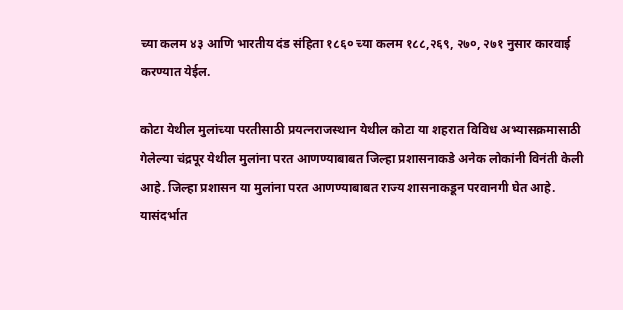च्या कलम ४३ आणि भारतीय दंड संहिता १८६० च्या कलम १८८,२६९, २७०, २७१ नुसार कारवाई करण्यात येईल.

कोटा येथील मुलांच्या परतीसाठी प्रयत्नराजस्थान येथील कोटा या शहरात विविध अभ्यासक्रमासाठी गेलेल्या चंद्रपूर येथील मुलांना परत आणण्याबाबत जिल्हा प्रशासनाकडे अनेक लोकांनी विनंती केली आहे. जिल्हा प्रशासन या मुलांना परत आणण्याबाबत राज्य शासनाकडून परवानगी घेत आहे. यासंदर्भात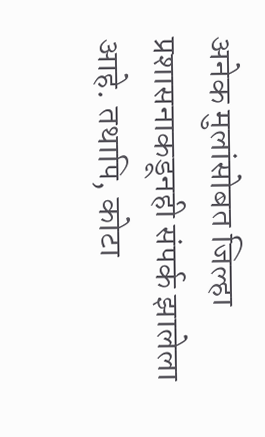अनेक मुलांसोबत जिल्हा प्रशासनाकडूनही संपर्क झालेला आहे. तथापि, कोटा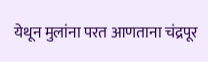येथून मुलांना परत आणताना चंद्रपूर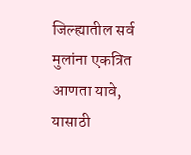जिल्ह्यातील सर्व मुलांना एकत्रित आणता यावे, यासाठी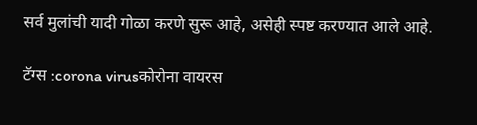सर्व मुलांची यादी गोळा करणे सुरू आहे, असेही स्पष्ट करण्यात आले आहे.

टॅग्स :corona virusकोरोना वायरस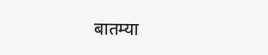बातम्या